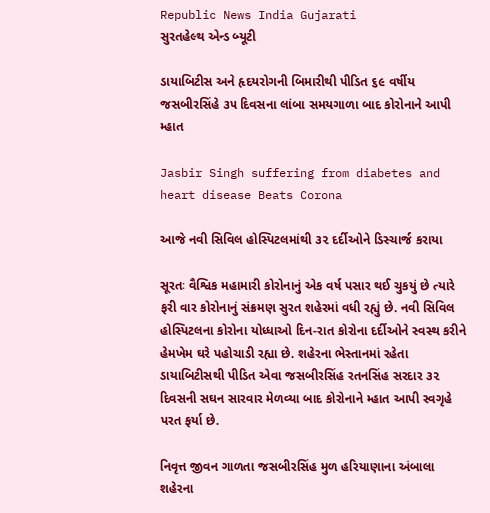Republic News India Gujarati
સુરતહેલ્થ એન્ડ બ્યૂટી

ડાયાબિટીસ અને હૃદયરોગની બિમારીથી પીડિત ૬૯ વર્ષીય જસબીરસિંહે ૩૫ દિવસના લાંબા સમયગાળા બાદ કોરોનાને આપી મ્હાત

Jasbir Singh suffering from diabetes and heart disease Beats Corona

આજે નવી સિવિલ હોસ્પિટલમાંથી ૩૨ દર્દીઓને ડિસ્ચાર્જ કરાયા

સૂરતઃ વૈશ્વિક મહામારી કોરોનાનું એક વર્ષ પસાર થઈ ચુકયું છે ત્યારે ફરી વાર કોરોનાનું સંક્રમણ સુરત શહેરમાં વધી રહ્યું છે. નવી સિવિલ હોસ્પિટલના કોરોના યોધ્ધાઓ દિન-રાત કોરોના દર્દીઓને સ્વસ્થ કરીને હેમખેમ ઘરે પહોચાડી રહ્યા છે. શહેરના ભેસ્તાનમાં રહેતા ડાયાબિટીસથી પીડિત એવા જસબીરસિંહ રતનસિંહ સરદાર ૩૨ દિવસની સઘન સારવાર મેળવ્યા બાદ કોરોનાને મ્હાત આપી સ્વગૃહે પરત ફર્યા છે.

નિવૃત્ત જીવન ગાળતા જસબીરસિંહ મુળ હરિયાણાના અંબાલા શહેરના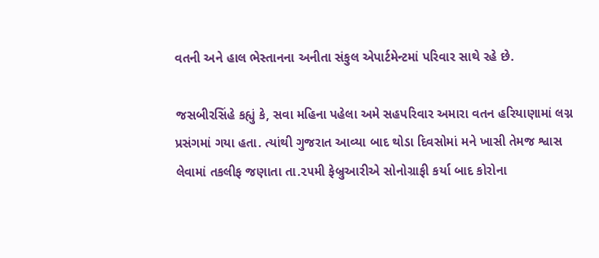વતની અને હાલ ભેસ્તાનના અનીતા સંકુલ એપાર્ટમેન્ટમાં પરિવાર સાથે રહે છે.

જસબીરસિંહે કહ્યું કે, સવા મહિના પહેલા અમે સહપરિવાર અમારા વતન હરિયાણામાં લગ્ન પ્રસંગમાં ગયા હતા. ત્યાંથી ગુજરાત આવ્યા બાદ થોડા દિવસોમાં મને ખાસી તેમજ શ્વાસ લેવામાં તકલીફ જણાતા તા.૨૫મી ફેબ્રુઆરીએ સોનોગ્રાફી કર્યા બાદ કોરોના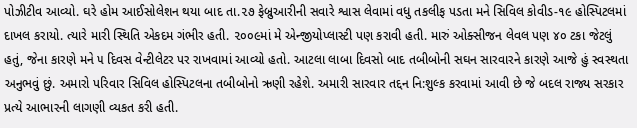પોઝીટીવ આવ્યો. ઘરે હોમ આઈસોલેશન થયા બાદ તા.૨૭ ફેબ્રુઆરીની સવારે શ્વાસ લેવામાં વધુ તકલીફ પડતા મને સિવિલ કોવીડ-૧૯ હોસ્પિટલમાં દાખલ કરાયો. ત્યારે મારી સ્થિતિ એકદમ ગંભીર હતી. ૨૦૦૯માં મે એન્જીયોપ્લાસ્ટી પણ કરાવી હતી. મારું ઓક્સીજન લેવલ પણ ૪૦ ટકા જેટલું હતું, જેના કારણે મને ૫ દિવસ વેન્ટીલેટર પર રાખવામાં આવ્યો હતો. આટલા લાબા દિવસો બાદ તબીબોની સઘન સારવારને કારણે આજે હું સ્વસ્થતા અનુભવું છું. અમારો પરિવાર સિવિલ હોસ્પિટલના તબીબોનો ઋણી રહેશે. અમારી સારવાર તદ્દન નિ:શુલ્ક કરવામાં આવી છે જે બદલ રાજ્ય સરકાર પ્રત્યે આભારની લાગણી વ્યકત કરી હતી.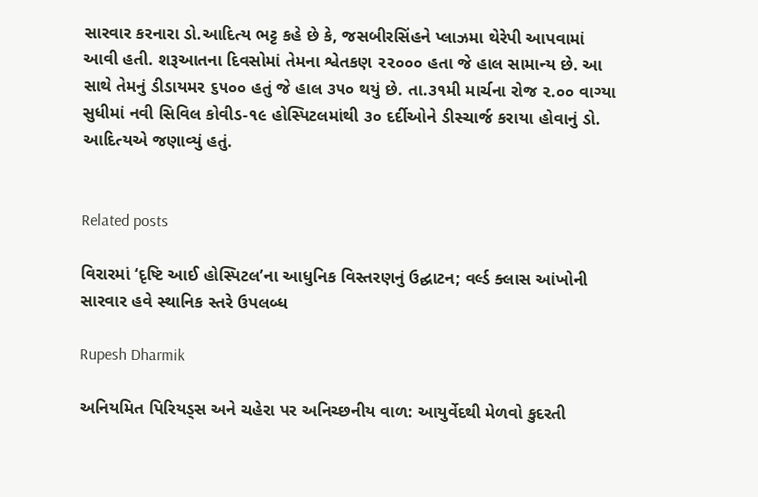સારવાર કરનારા ડો.આદિત્ય ભટ્ટ કહે છે કે, જસબીરસિંહને પ્લાઝમા થેરેપી આપવામાં આવી હતી. શરૂઆતના દિવસોમાં તેમના શ્વેતકણ ૨૨૦૦૦ હતા જે હાલ સામાન્ય છે. આ સાથે તેમનું ડીડાયમર ૬૫૦૦ હતું જે હાલ ૩૫૦ થયું છે. તા.૩૧મી માર્ચના રોજ ૨.૦૦ વાગ્યા સુધીમાં નવી સિવિલ કોવીડ-૧૯ હોસ્પિટલમાંથી ૩૦ દર્દીઓને ડીસ્ચાર્જ કરાયા હોવાનું ડો. આદિત્યએ જણાવ્યું હતું.


Related posts

વિરારમાં ‘દૃષ્ટિ આઈ હોસ્પિટલ’ના આધુનિક વિસ્તરણનું ઉદ્ઘાટન; વર્લ્ડ ક્લાસ આંખોની સારવાર હવે સ્થાનિક સ્તરે ઉપલબ્ધ

Rupesh Dharmik

અનિયમિત પિરિયડ્સ અને ચહેરા પર અનિચ્છનીય વાળ: આયુર્વેદથી મેળવો કુદરતી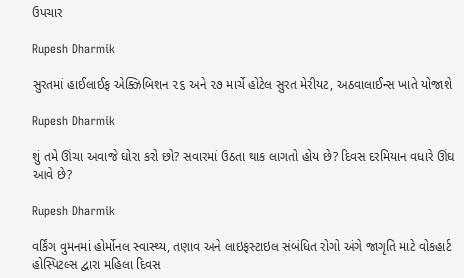ઉપચાર

Rupesh Dharmik

સુરતમાં હાઈલાઈફ એક્ઝિબિશન ૨૬ અને ૨૭ માર્ચે હોટેલ સુરત મેરીયટ, અઠવાલાઈન્સ ખાતે યોજાશે

Rupesh Dharmik

શું તમે ઊંચા અવાજે ઘોરા કરો છો? સવારમાં ઉઠતા થાક લાગતો હોય છે? દિવસ દરમિયાન વધારે ઊંઘ આવે છે?

Rupesh Dharmik

વર્કિંગ વુમનમાં હોર્મોનલ સ્વાસ્થ્ય, તણાવ અને લાઇફસ્ટાઇલ સંબંધિત રોગો અંગે જાગૃતિ માટે વોકહાર્ટ હોસ્પિટલ્સ દ્વારા મહિલા દિવસ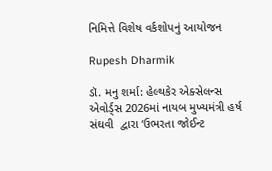નિમિત્તે વિશેષ વર્કશોપનું આયોજન

Rupesh Dharmik

ડૉ. મનુ શર્મા: હેલ્થકેર એક્સેલન્સ એવોર્ડ્સ 2026માં નાયબ મુખ્યમંત્રી હર્ષ સંઘવી  દ્વારા ‘ઉભરતા જોઈન્ટ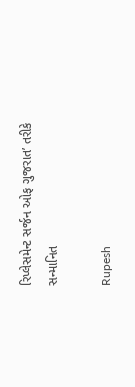રિપ્લેસમેન્ટ સર્જન ઓફ ગુજરાત’ તરીકે સન્માનિત

Rupesh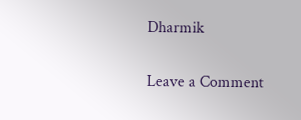Dharmik

Leave a Comment